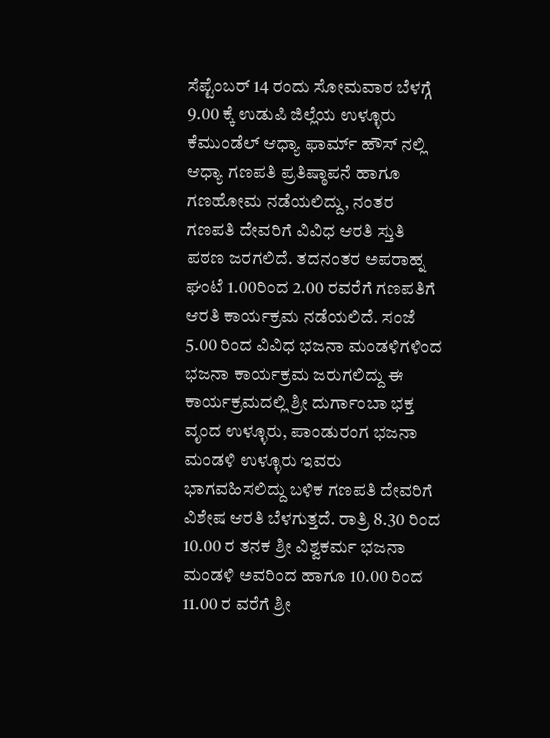ಸೆಪ್ಟೆಂಬರ್ 14 ರಂದು ಸೋಮವಾರ ಬೆಳಗ್ಗೆ 9.00 ಕ್ಕೆ ಉಡುಪಿ ಜಿಲ್ಲೆಯ ಉಳ್ಳೂರು ಕೆಮುಂಡೆಲ್ ಆಧ್ಯಾ ಫಾರ್ಮ್ ಹೌಸ್ ನಲ್ಲಿ ಆಧ್ಯಾ ಗಣಪತಿ ಪ್ರತಿಷ್ಠಾಪನೆ ಹಾಗೂ ಗಣಹೋಮ ನಡೆಯಲಿದ್ದು, ನಂತರ ಗಣಪತಿ ದೇವರಿಗೆ ವಿವಿಧ ಆರತಿ ಸ್ತುತಿ ಪಠಣ ಜರಗಲಿದೆ. ತದನಂತರ ಅಪರಾಹ್ನ ಘಂಟೆ 1.00ರಿಂದ 2.00 ರವರೆಗೆ ಗಣಪತಿಗೆ ಆರತಿ ಕಾರ್ಯಕ್ರಮ ನಡೆಯಲಿದೆ. ಸಂಜೆ 5.00 ರಿಂದ ವಿವಿಧ ಭಜನಾ ಮಂಡಳಿಗಳಿಂದ ಭಜನಾ ಕಾರ್ಯಕ್ರಮ ಜರುಗಲಿದ್ದು ಈ ಕಾರ್ಯಕ್ರಮದಲ್ಲಿ ಶ್ರೀ ದುರ್ಗಾಂಬಾ ಭಕ್ತ ವೃಂದ ಉಳ್ಳೂರು, ಪಾಂಡುರಂಗ ಭಜನಾ ಮಂಡಳಿ ಉಳ್ಳೂರು ಇವರು ಭಾಗವಹಿಸಲಿದ್ದು ಬಳಿಕ ಗಣಪತಿ ದೇವರಿಗೆ ವಿಶೇಷ ಆರತಿ ಬೆಳಗುತ್ತದೆ. ರಾತ್ರಿ 8.30 ರಿಂದ 10.00 ರ ತನಕ ಶ್ರೀ ವಿಶ್ವಕರ್ಮ ಭಜನಾ ಮಂಡಳಿ ಅವರಿಂದ ಹಾಗೂ 10.00 ರಿಂದ 11.00 ರ ವರೆಗೆ ಶ್ರೀ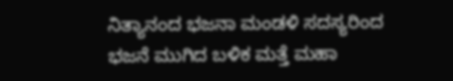ನಿತ್ಯಾನಂದ ಭಜನಾ ಮಂಡಳಿ ಸದಸ್ಯರಿಂದ ಭಜನೆ ಮುಗಿದ ಬಳಿಕ ಮತ್ತೆ ಮಹಾ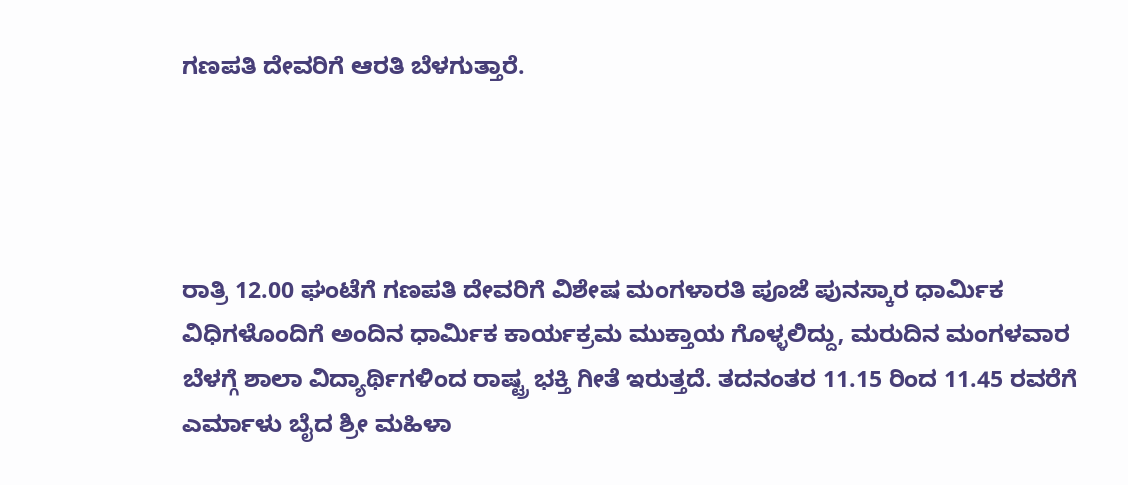ಗಣಪತಿ ದೇವರಿಗೆ ಆರತಿ ಬೆಳಗುತ್ತಾರೆ.




ರಾತ್ರಿ 12.00 ಘಂಟೆಗೆ ಗಣಪತಿ ದೇವರಿಗೆ ವಿಶೇಷ ಮಂಗಳಾರತಿ ಪೂಜೆ ಪುನಸ್ಕಾರ ಧಾರ್ಮಿಕ ವಿಧಿಗಳೊಂದಿಗೆ ಅಂದಿನ ಧಾರ್ಮಿಕ ಕಾರ್ಯಕ್ರಮ ಮುಕ್ತಾಯ ಗೊಳ್ಳಲಿದ್ದು, ಮರುದಿನ ಮಂಗಳವಾರ ಬೆಳಗ್ಗೆ ಶಾಲಾ ವಿದ್ಯಾರ್ಥಿಗಳಿಂದ ರಾಷ್ಟ್ರ ಭಕ್ತಿ ಗೀತೆ ಇರುತ್ತದೆ. ತದನಂತರ 11.15 ರಿಂದ 11.45 ರವರೆಗೆ ಎರ್ಮಾಳು ಬೈದ ಶ್ರೀ ಮಹಿಳಾ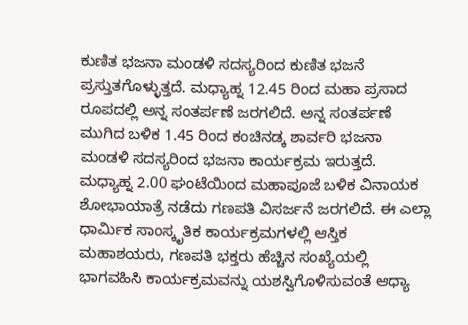ಕುಣಿತ ಭಜನಾ ಮಂಡಳಿ ಸದಸ್ಯರಿಂದ ಕುಣಿತ ಭಜನೆ ಪ್ರಸ್ತುತಗೊಳ್ಳುತ್ತದೆ. ಮಧ್ಯಾಹ್ನ 12.45 ರಿಂದ ಮಹಾ ಪ್ರಸಾದ ರೂಪದಲ್ಲಿ ಅನ್ನ ಸಂತರ್ಪಣೆ ಜರಗಲಿದೆ. ಅನ್ನ ಸಂತರ್ಪಣೆ ಮುಗಿದ ಬಳಿಕ 1.45 ರಿಂದ ಕಂಚಿನಡ್ಕ ಶಾರ್ವರಿ ಭಜನಾ ಮಂಡಳಿ ಸದಸ್ಯರಿಂದ ಭಜನಾ ಕಾರ್ಯಕ್ರಮ ಇರುತ್ತದೆ. ಮಧ್ಯಾಹ್ನ 2.00 ಘಂಟೆಯಿಂದ ಮಹಾಪೂಜೆ ಬಳಿಕ ವಿನಾಯಕ ಶೋಭಾಯಾತ್ರೆ ನಡೆದು ಗಣಪತಿ ವಿಸರ್ಜನೆ ಜರಗಲಿದೆ. ಈ ಎಲ್ಲಾ ಧಾರ್ಮಿಕ ಸಾಂಸ್ಕೃತಿಕ ಕಾರ್ಯಕ್ರಮಗಳಲ್ಲಿ ಆಸ್ತಿಕ ಮಹಾಶಯರು, ಗಣಪತಿ ಭಕ್ತರು ಹೆಚ್ಚಿನ ಸಂಖ್ಯೆಯಲ್ಲಿ ಭಾಗವಹಿಸಿ ಕಾರ್ಯಕ್ರಮವನ್ನು ಯಶಸ್ವಿಗೊಳಿಸುವಂತೆ ಆಧ್ಯಾ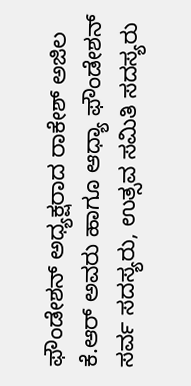ಫೌಂಡೇಶನ್ ಅಧ್ಯಕ್ಷರಾದ ರಾಕೇಶ್ ಅಜಿಲ ಕೆ.ಆರ್ ಅವರು ಹಾಗೂ ಆಧ್ಯಾ ಫೌಂಡೇಶನ್ ಸರ್ವ ಸದಸ್ಯರು, ಉತ್ಸವ ಸಮಿತಿ ಸದಸ್ಯರು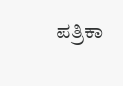ಪತ್ರಿಕಾ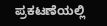ಪ್ರಕಟಣೆಯಲ್ಲಿ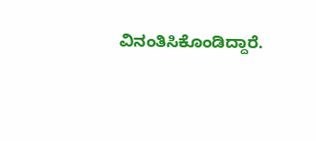ವಿನಂತಿಸಿಕೊಂಡಿದ್ದಾರೆ.